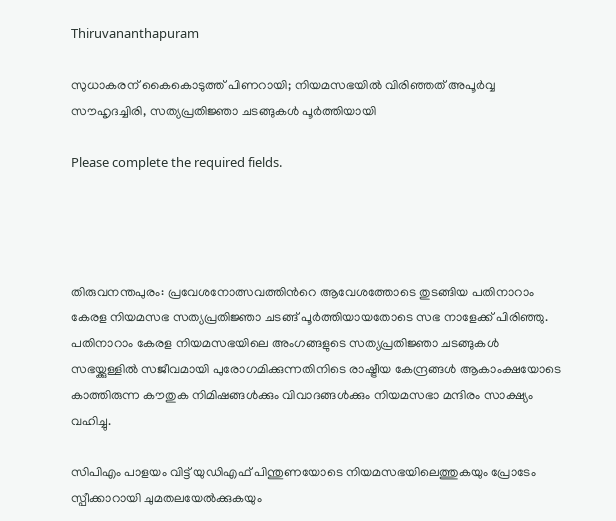Thiruvananthapuram

സുധാകരന് കൈകൊടുത്ത് പിണറായി; നിയമസഭയിൽ വിരിഞ്ഞത് അപൂർവ്വ സൗഹൃദച്ചിരി, സത്യപ്രതിജ്ഞാ ചടങ്ങുകൾ പൂർത്തിയായി

Please complete the required fields.




തിരുവനന്തപുരം: പ്രവേശനോത്സവത്തിന്‍റെ ആവേശത്തോടെ തുടങ്ങിയ പതിനാറാം കേരള നിയമസഭ സത്യപ്രതി‍ജ്ഞാ ചടങ്ങ് പൂര്‍ത്തിയായതോടെ സഭ നാളേക്ക് പിരിഞ്ഞു.
പതിനാറാം കേരള നിയമസഭയിലെ അംഗങ്ങളുടെ സത്യപ്രതിജ്ഞാ ചടങ്ങുകൾ സഭയ്ക്കുള്ളിൽ സജീവമായി പുരോഗമിക്കുന്നതിനിടെ രാഷ്ട്രീയ കേന്ദ്രങ്ങൾ ആകാംക്ഷയോടെ കാത്തിരുന്ന കൗതുക നിമിഷങ്ങൾക്കും വിവാദങ്ങൾക്കും നിയമസഭാ മന്ദിരം സാക്ഷ്യം വഹിച്ചു.

സിപിഎം പാളയം വിട്ട് യുഡിഎഫ് പിന്തുണയോടെ നിയമസഭയിലെത്തുകയും പ്രോടേം സ്പീക്കാറായി ചുമതലയേൽക്കുകയും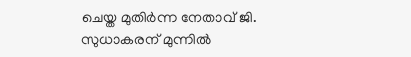ചെയ്ത മുതിർന്ന നേതാവ് ജി. സുധാകരന് മുന്നിൽ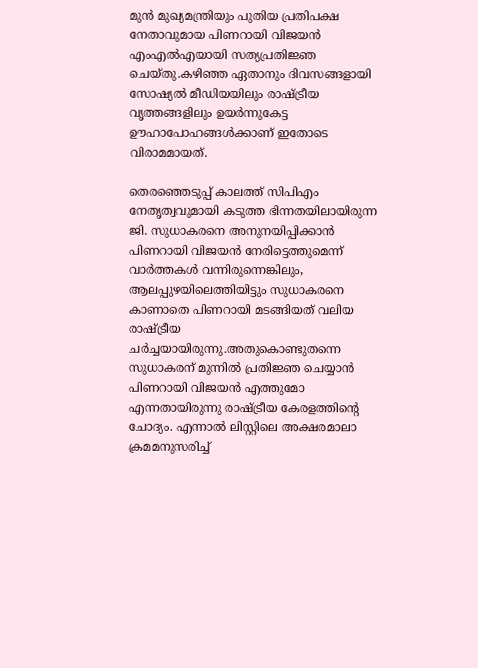മുൻ മുഖ്യമന്ത്രിയും പുതിയ പ്രതിപക്ഷ നേതാവുമായ പിണറായി വിജയൻ എംഎൽഎയായി സത്യപ്രതിജ്ഞ ചെയ്തു.കഴിഞ്ഞ ഏതാനും ദിവസങ്ങളായി സോഷ്യൽ മീഡിയയിലും രാഷ്ട്രീയ വൃത്തങ്ങളിലും ഉയർന്നുകേട്ട ഊഹാപോഹങ്ങൾക്കാണ് ഇതോടെ വിരാമമായത്.

തെരഞ്ഞെടുപ്പ് കാലത്ത് സിപിഎം നേതൃത്വവുമായി കടുത്ത ഭിന്നതയിലായിരുന്ന ജി. സുധാകരനെ അനുനയിപ്പിക്കാൻ പിണറായി വിജയൻ നേരിട്ടെത്തുമെന്ന് വാർത്തകൾ വന്നിരുന്നെങ്കിലും, ആലപ്പുഴയിലെത്തിയിട്ടും സുധാകരനെ കാണാതെ പിണറായി മടങ്ങിയത് വലിയ രാഷ്ട്രീയ ചർച്ചയായിരുന്നു.അതുകൊണ്ടുതന്നെ സുധാകരന് മുന്നിൽ പ്രതിജ്ഞ ചെയ്യാൻ പിണറായി വിജയൻ എത്തുമോ എന്നതായിരുന്നു രാഷ്ട്രീയ കേരളത്തിന്റെ ചോദ്യം. എന്നാൽ ലിസ്റ്റിലെ അക്ഷരമാലാ ക്രമമനുസരിച്ച്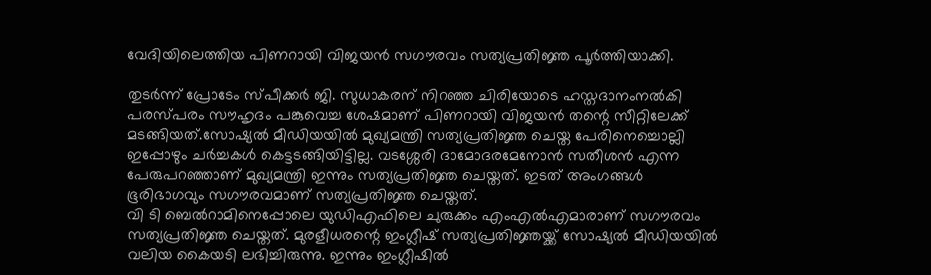വേദിയിലെത്തിയ പിണറായി വിജയൻ സഗൗരവം സത്യപ്രതിജ്ഞ പൂർത്തിയാക്കി.

തുടർന്ന് പ്രോടേം സ്പീക്കർ ജി. സുധാകരന് നിറഞ്ഞ ചിരിയോടെ ഹസ്തദാനംനൽകി പരസ്പരം സൗഹൃദം പങ്കുവെച്ച ശേഷമാണ് പിണറായി വിജയൻ തന്റെ സീറ്റിലേക്ക് മടങ്ങിയത്.സോഷ്യല്‍ മീഡിയയില്‍ മുഖ്യമന്ത്രി സത്യപ്രതിജ്ഞ ചെയ്ത പേരിനെച്ചൊല്ലി ഇപ്പോഴും ചര്‍ച്ചകള്‍ കെട്ടടങ്ങിയിട്ടില്ല. വടശ്ശേരി ദാമോദരമേനോന്‍ സതീശന്‍ എന്ന പേരുപറഞ്ഞാണ് മുഖ്യമന്ത്രി ഇന്നും സത്യപ്രതിജ്ഞ ചെയ്തത്. ഇടത് അംഗങ്ങള്‍ ഭൂരിഭാഗവും സഗൗരവമാണ് സത്യപ്രതിജ്ഞ ചെയ്തത്.
വി ടി ബെല്‍റാമിനെപ്പോലെ യുഡിഎഫിലെ ചുരുക്കം എംഎല്‍എമാരാണ് സഗൗരവം സത്യപ്രതിജ്ഞ ചെയ്തത്. മുരളീധരന്റെ ഇംഗ്ലീഷ് സത്യപ്രതിജ്ഞയ്ക്ക് സോഷ്യല്‍ മീഡിയയില്‍ വലിയ കൈയടി ലഭിച്ചിരുന്നു. ഇന്നും ഇംഗ്ലീഷില്‍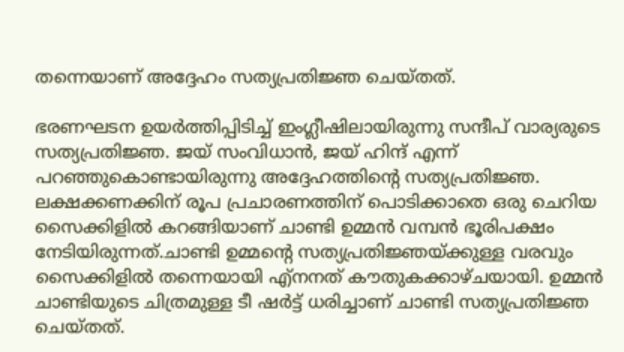തന്നെയാണ് അദ്ദേഹം സത്യപ്രതിജ്ഞ ചെയ്തത്.

ഭരണഘടന ഉയര്‍ത്തിപ്പിടിച്ച് ഇംഗ്ലീഷിലായിരുന്നു സന്ദീപ് വാര്യരുടെ സത്യപ്രതിജ്ഞ. ജയ് സംവിധാന്‍, ജയ് ഹിന്ദ് എന്ന് പറഞ്ഞുകൊണ്ടായിരുന്നു അദ്ദേഹത്തിന്റെ സത്യപ്രതിജ്ഞ.
ലക്ഷക്കണക്കിന് രൂപ പ്രചാരണത്തിന് പൊടിക്കാതെ ഒരു ചെറിയ സൈക്കിളില്‍ കറങ്ങിയാണ് ചാണ്ടി ഉമ്മന്‍ വമ്പന്‍ ഭൂരിപക്ഷം നേടിയിരുന്നത്.ചാണ്ടി ഉമ്മന്റെ സത്യപ്രതിജ്ഞയ്ക്കുള്ള വരവും സൈക്കിളില്‍ തന്നെയായി എ്‌നനത് കൗതുകക്കാഴ്ചയായി. ഉമ്മന്‍ ചാണ്ടിയുടെ ചിത്രമുള്ള ടീ ഷര്‍ട്ട് ധരിച്ചാണ് ചാണ്ടി സത്യപ്രതിജ്ഞ ചെയ്തത്.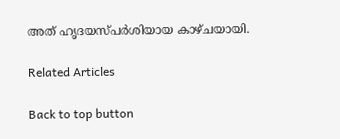അത് ഹൃദയസ്പര്‍ശിയായ കാഴ്ചയായി.

Related Articles

Back to top button